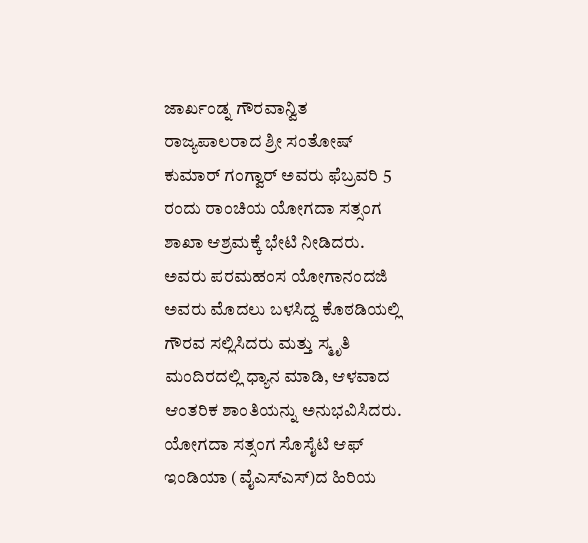ಜಾರ್ಖಂಡ್ನ ಗೌರವಾನ್ವಿತ ರಾಜ್ಯಪಾಲರಾದ ಶ್ರೀ ಸಂತೋಷ್ ಕುಮಾರ್ ಗಂಗ್ವಾರ್ ಅವರು ಫೆಬ್ರವರಿ 5 ರಂದು ರಾಂಚಿಯ ಯೋಗದಾ ಸತ್ಸಂಗ ಶಾಖಾ ಆಶ್ರಮಕ್ಕೆ ಭೇಟಿ ನೀಡಿದರು. ಅವರು ಪರಮಹಂಸ ಯೋಗಾನಂದಜಿ ಅವರು ಮೊದಲು ಬಳಸಿದ್ದ ಕೊಠಡಿಯಲ್ಲಿ ಗೌರವ ಸಲ್ಲಿಸಿದರು ಮತ್ತು ಸ್ಮೃತಿ ಮಂದಿರದಲ್ಲಿ ಧ್ಯಾನ ಮಾಡಿ, ಆಳವಾದ ಆಂತರಿಕ ಶಾಂತಿಯನ್ನು ಅನುಭವಿಸಿದರು.
ಯೋಗದಾ ಸತ್ಸಂಗ ಸೊಸೈಟಿ ಆಫ್ ಇಂಡಿಯಾ (ವೈಎಸ್ಎಸ್)ದ ಹಿರಿಯ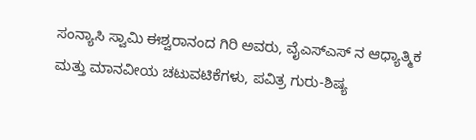ಸಂನ್ಯಾಸಿ ಸ್ವಾಮಿ ಈಶ್ವರಾನಂದ ಗಿರಿ ಅವರು, ವೈಎಸ್ಎಸ್ ನ ಆಧ್ಯಾತ್ಮಿಕ ಮತ್ತು ಮಾನವೀಯ ಚಟುವಟಿಕೆಗಳು, ಪವಿತ್ರ ಗುರು-ಶಿಷ್ಯ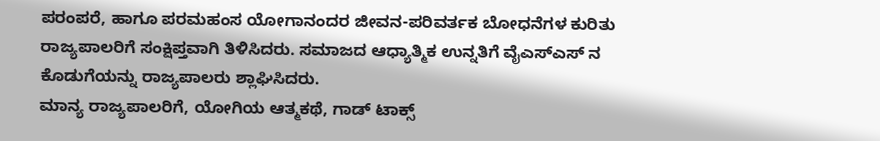ಪರಂಪರೆ, ಹಾಗೂ ಪರಮಹಂಸ ಯೋಗಾನಂದರ ಜೀವನ-ಪರಿವರ್ತಕ ಬೋಧನೆಗಳ ಕುರಿತು ರಾಜ್ಯಪಾಲರಿಗೆ ಸಂಕ್ಷಿಪ್ತವಾಗಿ ತಿಳಿಸಿದರು. ಸಮಾಜದ ಆಧ್ಯಾತ್ಮಿಕ ಉನ್ನತಿಗೆ ವೈಎಸ್ಎಸ್ ನ ಕೊಡುಗೆಯನ್ನು ರಾಜ್ಯಪಾಲರು ಶ್ಲಾಘಿಸಿದರು.
ಮಾನ್ಯ ರಾಜ್ಯಪಾಲರಿಗೆ, ಯೋಗಿಯ ಆತ್ಮಕಥೆ, ಗಾಡ್ ಟಾಕ್ಸ್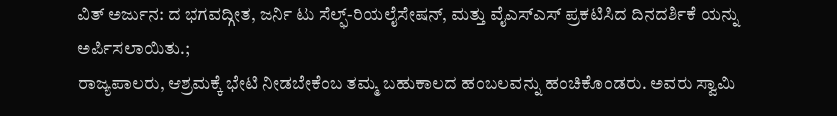ವಿತ್ ಅರ್ಜುನ: ದ ಭಗವದ್ಗೀತ, ಜರ್ನಿ ಟು ಸೆಲ್ಫ್-ರಿಯಲೈಸೇಷನ್, ಮತ್ತು ವೈಎಸ್ಎಸ್ ಪ್ರಕಟಿಸಿದ ದಿನದರ್ಶಿಕೆ ಯನ್ನು ಅರ್ಪಿಸಲಾಯಿತು.;
ರಾಜ್ಯಪಾಲರು, ಆಶ್ರಮಕ್ಕೆ ಭೇಟಿ ನೀಡಬೇಕೆಂಬ ತಮ್ಮ ಬಹುಕಾಲದ ಹಂಬಲವನ್ನು ಹಂಚಿಕೊಂಡರು. ಅವರು ಸ್ವಾಮಿ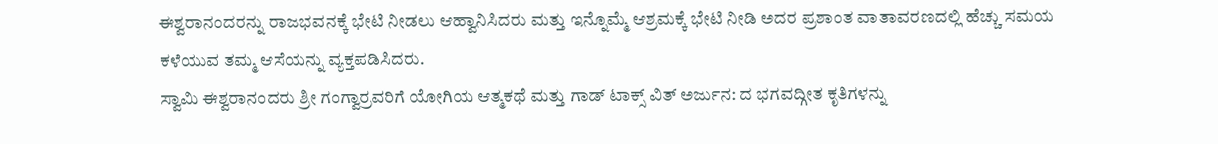ಈಶ್ವರಾನಂದರನ್ನು ರಾಜಭವನಕ್ಕೆ ಭೇಟಿ ನೀಡಲು ಆಹ್ವಾನಿಸಿದರು ಮತ್ತು ಇನ್ನೊಮ್ಮೆ ಆಶ್ರಮಕ್ಕೆ ಭೇಟಿ ನೀಡಿ ಅದರ ಪ್ರಶಾಂತ ವಾತಾವರಣದಲ್ಲಿ ಹೆಚ್ಚು ಸಮಯ ಕಳೆಯುವ ತಮ್ಮ ಆಸೆಯನ್ನು ವ್ಯಕ್ತಪಡಿಸಿದರು.
ಸ್ವಾಮಿ ಈಶ್ವರಾನಂದರು ಶ್ರೀ ಗಂಗ್ವಾರ್ರವರಿಗೆ ಯೋಗಿಯ ಆತ್ಮಕಥೆ ಮತ್ತು ಗಾಡ್ ಟಾಕ್ಸ್ ವಿತ್ ಅರ್ಜುನ: ದ ಭಗವದ್ಗೀತ ಕೃತಿಗಳನ್ನು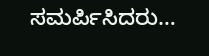ಸಮರ್ಪಿಸಿದರು…